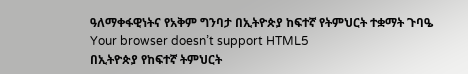ዓለማቀፋዊነትና የአቅም ግንባታ በኢትዮጵያ ከፍተኛ የትምህርት ተቋማት ጉባዔ
Your browser doesn’t support HTML5
በኢትዮጵያ የከፍተኛ ትምህርት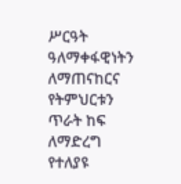ሥርዓት ዓለማቀፋዊነትን ለማጠናከርና የትምህርቱን ጥራት ከፍ ለማድረግ የተለያዩ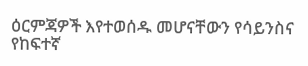ዕርምጃዎች እየተወሰዱ መሆናቸውን የሳይንስና የከፍተኛ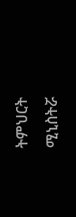ትምህርት ሚኒስትሯ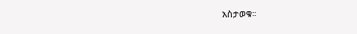አስታወቁ፡፡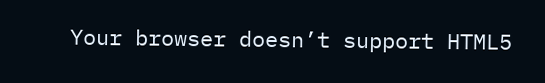Your browser doesn’t support HTML5